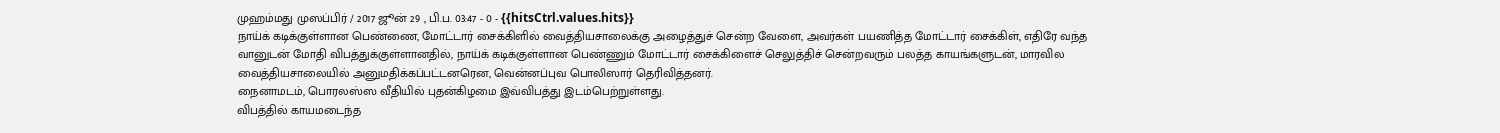முஹம்மது முஸப்பிர் / 2017 ஜூன் 29 , பி.ப. 03:47 - 0 - {{hitsCtrl.values.hits}}
நாய்க் கடிக்குள்ளான பெண்ணை, மோட்டார் சைக்கிளில் வைத்தியசாலைக்கு அழைத்துச் சென்ற வேளை, அவர்கள் பயணித்த மோட்டார் சைக்கிள், எதிரே வந்த வானுடன் மோதி விபத்துக்குள்ளானதில், நாய்க் கடிக்குள்ளான பெண்ணும் மோட்டார் சைக்கிளைச் செலுத்திச் சென்றவரும் பலத்த காயங்களுடன், மாரவில வைத்தியசாலையில் அனுமதிக்கப்பட்டனரென, வென்னப்புவ பொலிஸார் தெரிவித்தனர்.
நைனாமடம், பொரலஸ்ஸ வீதியில் புதன்கிழமை இவ்விபத்து இடம்பெற்றுள்ளது.
விபத்தில் காயமடைந்த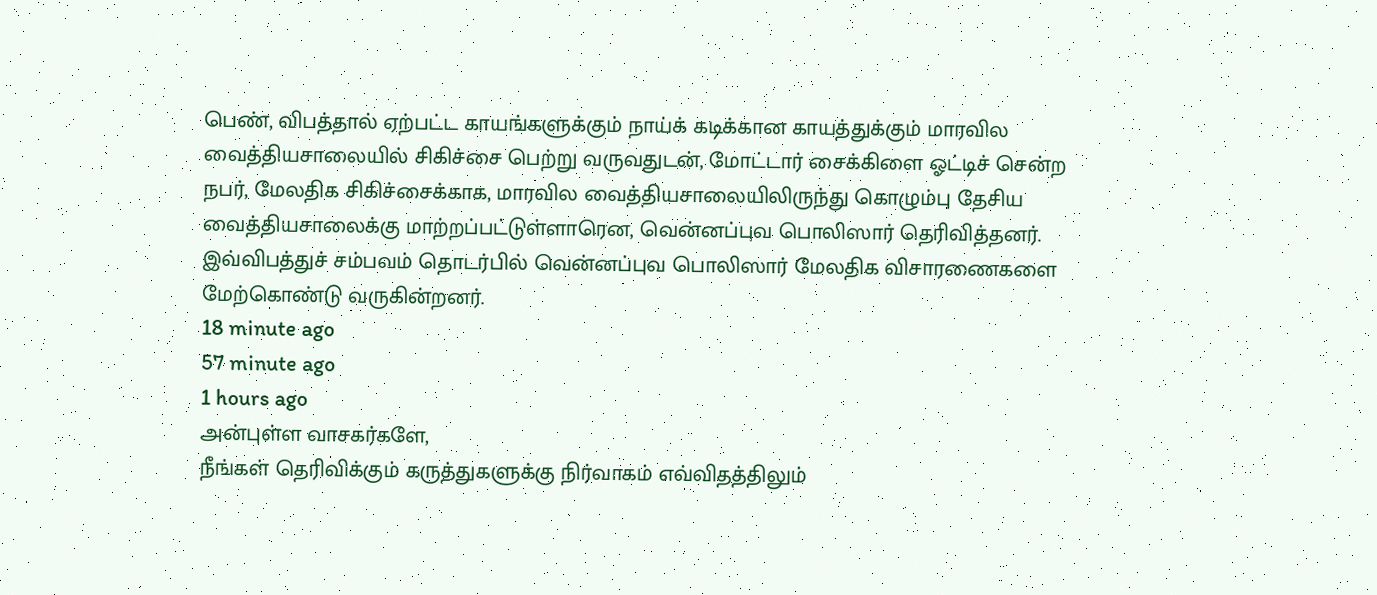பெண், விபத்தால் ஏற்பட்ட காயங்களுக்கும் நாய்க் கடிக்கான காயத்துக்கும் மாரவில வைத்தியசாலையில் சிகிச்சை பெற்று வருவதுடன், மோட்டார் சைக்கிளை ஓட்டிச் சென்ற நபர், மேலதிக சிகிச்சைக்காக, மாரவில வைத்தியசாலையிலிருந்து கொழும்பு தேசிய வைத்தியசாலைக்கு மாற்றப்பட்டுள்ளாரென, வென்னப்புவ பொலிஸார் தெரிவித்தனர்.
இவ்விபத்துச் சம்பவம் தொடர்பில் வென்னப்புவ பொலிஸார் மேலதிக விசாரணைகளை மேற்கொண்டு வருகின்றனர்.
18 minute ago
57 minute ago
1 hours ago
அன்புள்ள வாசகர்களே,
நீங்கள் தெரிவிக்கும் கருத்துகளுக்கு நிர்வாகம் எவ்விதத்திலும்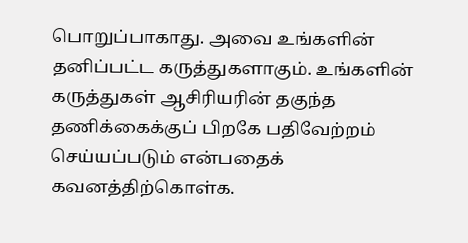பொறுப்பாகாது. அவை உங்களின் தனிப்பட்ட கருத்துகளாகும். உங்களின் கருத்துகள் ஆசிரியரின் தகுந்த தணிக்கைக்குப் பிறகே பதிவேற்றம் செய்யப்படும் என்பதைக் கவனத்திற்கொள்க.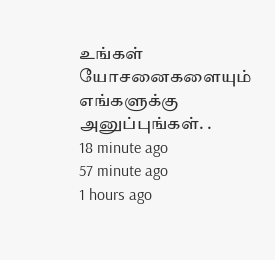உங்கள் யோசனைகளையும் எங்களுக்கு அனுப்புங்கள். .
18 minute ago
57 minute ago
1 hours ago